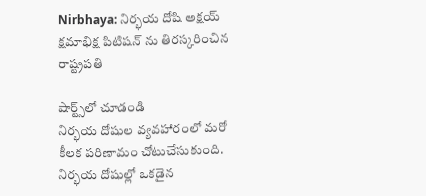Nirbhaya: నిర్భయ దోషి అక్షయ్ క్షమాభిక్ష పిటిషన్ ను తిరస్కరించిన రాష్ట్రపతి

షార్ట్స్‌లో చూడండి
నిర్భయ దోషుల వ్యవహారంలో మరో కీలక పరిణామం చోటుచేసుకుంది. నిర్భయ దోషుల్లో ఒకడైన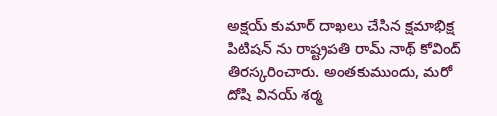అక్షయ్ కుమార్ దాఖలు చేసిన క్షమాభిక్ష పిటిషన్ ను రాష్ట్రపతి రామ్ నాథ్ కోవింద్ తిరస్కరించారు. అంతకుముందు, మరో దోషి వినయ్ శర్మ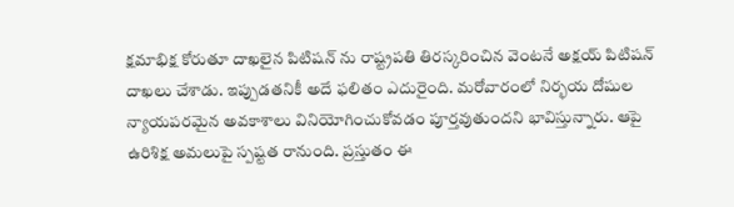క్షమాభిక్ష కోరుతూ దాఖలైన పిటిషన్ ను రాష్ట్రపతి తిరస్కరించిన వెంటనే అక్షయ్ పిటిషన్ దాఖలు చేశాడు. ఇప్పుడతనికీ అదే ఫలితం ఎదురైంది. మరోవారంలో నిర్భయ దోషుల న్యాయపరమైన అవకాశాలు వినియోగించుకోవడం పూర్తవుతుందని భావిస్తున్నారు. ఆపై ఉరిశిక్ష అమలుపై స్పష్టత రానుంది. ప్రస్తుతం ఈ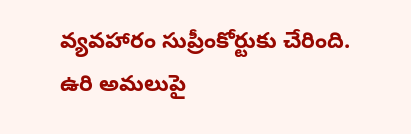వ్యవహారం సుప్రీంకోర్టుకు చేరింది. ఉరి అమలుపై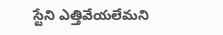స్టేని ఎత్తివేయలేమని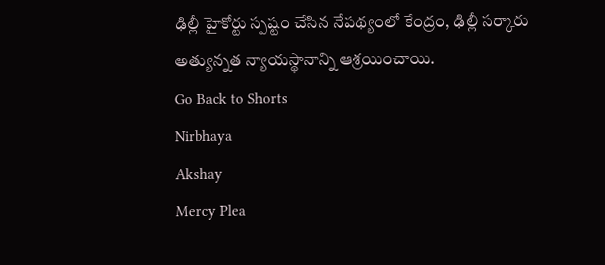ఢిల్లీ హైకోర్టు స్పష్టం చేసిన నేపథ్యంలో కేంద్రం, ఢిల్లీ సర్కారు అత్యున్నత న్యాయస్థానాన్ని ఆశ్రయించాయి.
Go Back to Shorts
Nirbhaya
Akshay
Mercy Plea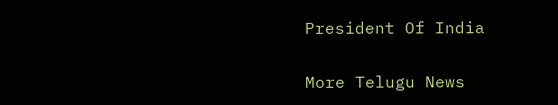President Of India

More Telugu News